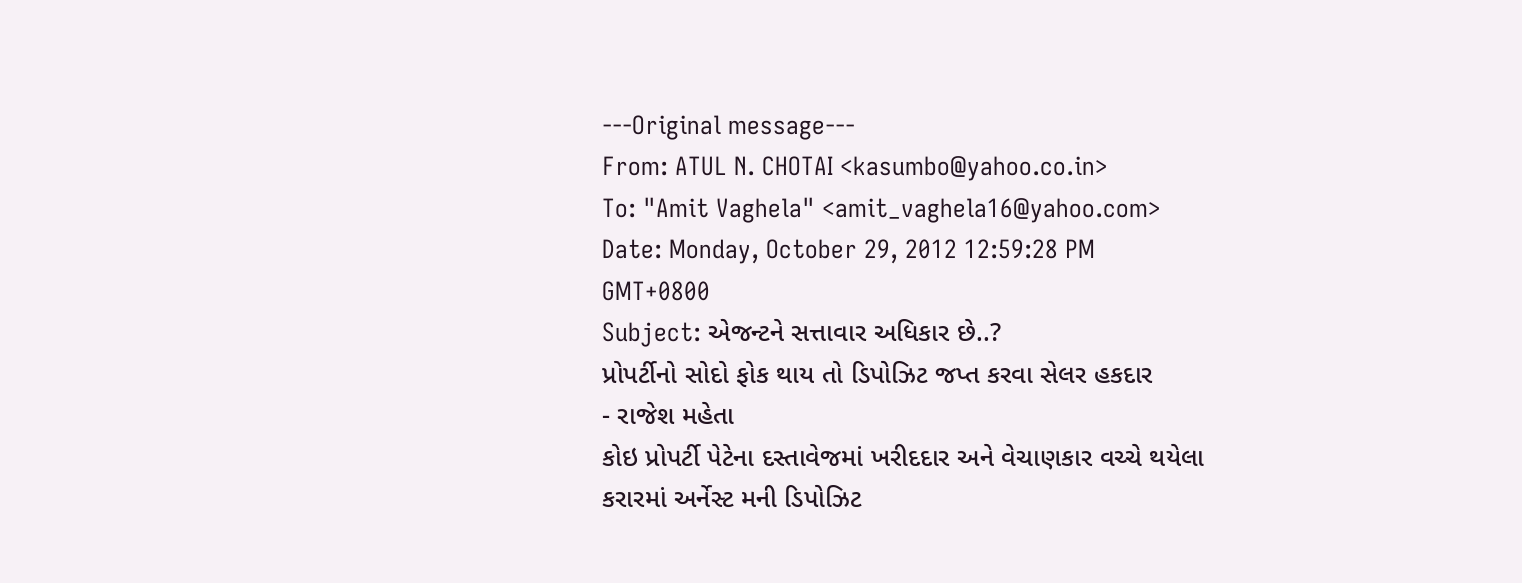---Original message---
From: ATUL N. CHOTAI <kasumbo@yahoo.co.in>
To: "Amit Vaghela" <amit_vaghela16@yahoo.com>
Date: Monday, October 29, 2012 12:59:28 PM GMT+0800
Subject: એજન્ટને સત્તાવાર અધિકાર છે..?
પ્રોપર્ટીનો સોદો ફોક થાય તો ડિપોઝિટ જપ્ત કરવા સેલર હકદાર
- રાજેશ મહેતા
કોઇ પ્રોપર્ટી પેટેના દસ્તાવેજમાં ખરીદદાર અને વેચાણકાર વચ્ચે થયેલા કરારમાં અર્નેસ્ટ મની ડિપોઝિટ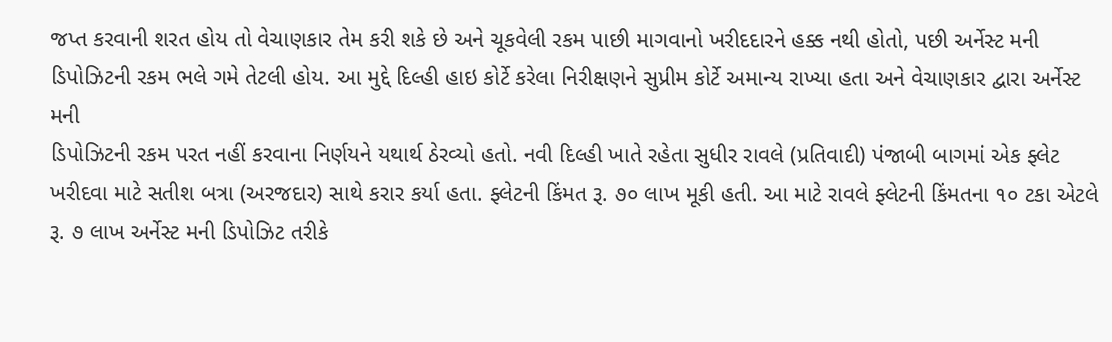જપ્ત કરવાની શરત હોય તો વેચાણકાર તેમ કરી શકે છે અને ચૂકવેલી રકમ પાછી માગવાનો ખરીદદારને હક્ક નથી હોતો, પછી અર્નેસ્ટ મની ડિપોઝિટની રકમ ભલે ગમે તેટલી હોય. આ મુદ્દે દિલ્હી હાઇ કોર્ટે કરેલા નિરીક્ષણને સુપ્રીમ કોર્ટે અમાન્ય રાખ્યા હતા અને વેચાણકાર દ્વારા અર્નેસ્ટ મની
ડિપોઝિટની રકમ પરત નહીં કરવાના નિર્ણયને યથાર્થ ઠેરવ્યો હતો. નવી દિલ્હી ખાતે રહેતા સુધીર રાવલે (પ્રતિવાદી) પંજાબી બાગમાં એક ફ્લેટ ખરીદવા માટે સતીશ બત્રા (અરજદાર) સાથે કરાર કર્યા હતા. ફ્લેટની કિંમત રૂ. ૭૦ લાખ મૂકી હતી. આ માટે રાવલે ફ્લેટની કિંમતના ૧૦ ટકા એટલે રૂ. ૭ લાખ અર્નેસ્ટ મની ડિપોઝિટ તરીકે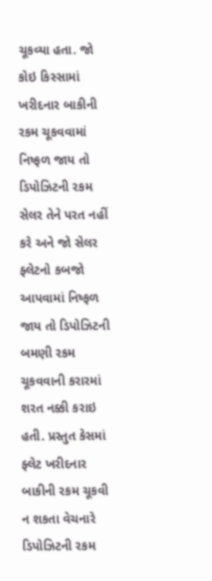ચૂકવ્યા હતા. જો કોઇ કિસ્સામાં ખરીદનાર બાકીની રકમ ચૂકવવામાં નિષ્ફળ જાય તો
ડિપોઝિટની રકમ સેલર તેને પરત નહીં કરે અને જો સેલર ફ્લેટનો કબજો આપવામાં નિષ્ફળ જાય તો ડિપોઝિટની બમણી રકમ ચૂકવવાની કરારમાં શરત નક્કી કરાઇ હતી. પ્રસ્તુત કેસમાં ફ્લેટ ખરીદનાર બાકીની રકમ ચૂકવી ન શકતા વેચનારે ડિપોઝિટની રકમ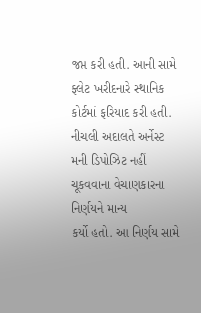જપ્ત કરી હતી. આની સામે ફ્લેટ ખરીદનારે સ્થાનિક કોર્ટમાં ફરિયાદ કરી હતી. નીચલી અદાલતે અર્નેસ્ટ મની ડિપોઝિટ નહીં ચૂકવવાના વેચાણકારના નિર્ણયને માન્ય
કર્યો હતો. આ નિર્ણય સામે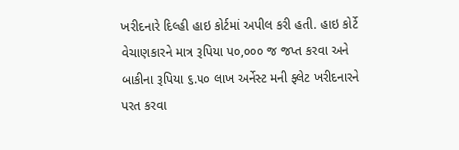ખરીદનારે દિલ્હી હાઇ કોર્ટમાં અપીલ કરી હતી. હાઇ કોર્ટે વેચાણકારને માત્ર રૂપિયા પ૦,૦૦૦ જ જપ્ત કરવા અને બાકીના રૂપિયા ૬.૫૦ લાખ અર્નેસ્ટ મની ફ્લેટ ખરીદનારને પરત કરવા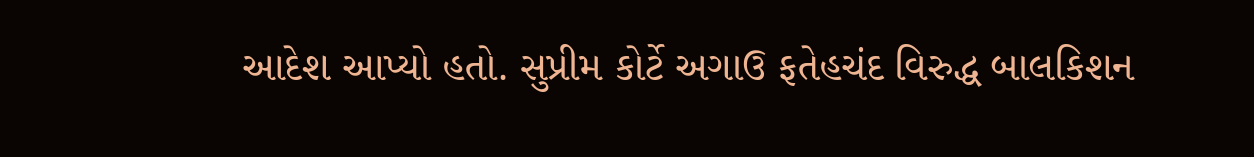આદેશ આપ્યો હતો. સુપ્રીમ કોર્ટે અગાઉ ફતેહચંદ વિરુદ્ધ બાલકિશન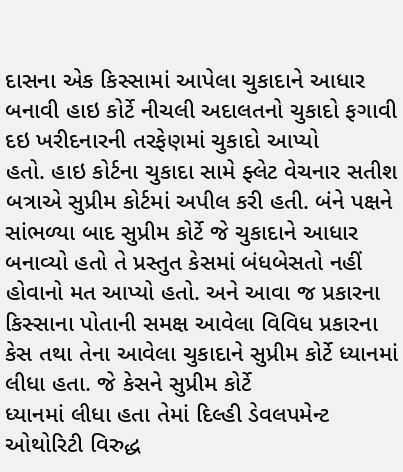દાસના એક કિસ્સામાં આપેલા ચુકાદાને આધાર બનાવી હાઇ કોર્ટે નીચલી અદાલતનો ચુકાદો ફગાવી દઇ ખરીદનારની તરફેણમાં ચુકાદો આપ્યો
હતો. હાઇ કોર્ટના ચુકાદા સામે ફ્લેટ વેચનાર સતીશ બત્રાએ સુપ્રીમ કોર્ટમાં અપીલ કરી હતી. બંને પક્ષને સાંભળ્યા બાદ સુપ્રીમ કોર્ટે જે ચુકાદાને આધાર બનાવ્યો હતો તે પ્રસ્તુત કેસમાં બંધબેસતો નહીં હોવાનો મત આપ્યો હતો. અને આવા જ પ્રકારના કિસ્સાના પોતાની સમક્ષ આવેલા વિવિધ પ્રકારના કેસ તથા તેના આવેલા ચુકાદાને સુપ્રીમ કોર્ટે ધ્યાનમાં લીધા હતા. જે કેસને સુપ્રીમ કોર્ટે
ધ્યાનમાં લીધા હતા તેમાં દિલ્હી ડેવલપમેન્ટ ઓથોરિટી વિરુદ્ધ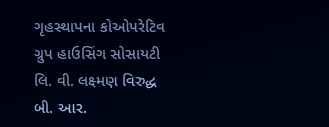ગૃહસ્થાપના કોઓપરેટિવ ગ્રુપ હાઉસિંગ સોસાયટી લિ. વી. લક્ષ્મણ વિરુદ્ધ બી. આર.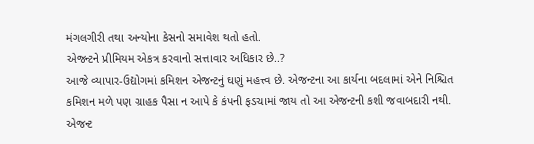મંગલગીરી તથા અન્યોના કેસનો સમાવેશ થતો હતો.
એજન્ટને પ્રીમિયમ એકત્ર કરવાનો સત્તાવાર અધિકાર છે..?
આજે વ્યાપાર-ઉદ્યોગમાં કમિશન એજન્ટનું ઘણું મહત્ત્વ છે. એજન્ટના આ કાર્યના બદલામાં એને નિશ્ચિત કમિશન મળે પણ ગ્રાહક પૈસા ન આપે કે કંપની ફડચામાં જાય તો આ એજન્ટની કશી જવાબદારી નથી. એજન્ટ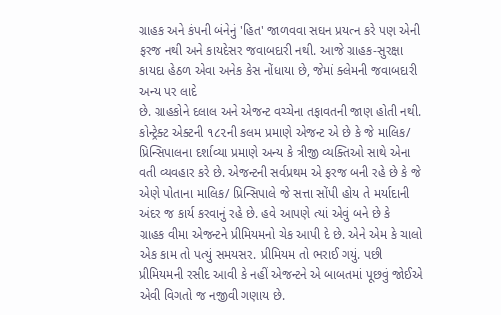ગ્રાહક અને કંપની બંનેનું 'હિત' જાળવવા સઘન પ્રયત્ન કરે પણ એની ફરજ નથી અને કાયદેસર જવાબદારી નથી. આજે ગ્રાહક-સુરક્ષા કાયદા હેઠળ એવા અનેક કેસ નોંધાયા છે, જેમાં ક્લેમની જવાબદારી અન્ય પર લાદે
છે. ગ્રાહકોને દલાલ અને એજન્ટ વચ્ચેના તફાવતની જાણ હોતી નથી. કોન્ટ્રેક્ટ એક્ટની ૧૮૨ની કલમ પ્રમાણે એજન્ટ એ છે કે જે માલિક/ પ્રિન્સિપાલના દર્શાવ્યા પ્રમાણે અન્ય કે ત્રીજી વ્યક્તિઓ સાથે એના વતી વ્યવહાર કરે છે. એજન્ટની સર્વપ્રથમ એ ફરજ બની રહે છે કે જે એણે પોતાના માલિક/ પ્રિન્સિપાલે જે સત્તા સોંપી હોય તે મર્યાદાની અંદર જ કાર્ય કરવાનું રહે છે. હવે આપણે ત્યાં એવું બને છે કે
ગ્રાહક વીમા એજન્ટને પ્રીમિયમનો ચેક આપી દે છે. એને એમ કે ચાલો એક કામ તો પત્યું સમયસર. પ્રીમિયમ તો ભરાઈ ગયું. પછી પ્રીમિયમની રસીદ આવી કે નહીં એજન્ટને એ બાબતમાં પૂછવું જોઈએ એવી વિગતો જ નજીવી ગણાય છે.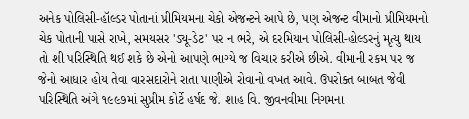અનેક પોલિસી-હૉલ્ડર પોતાનાં પ્રીમિયમના ચેકો એજન્ટને આપે છે, પણ એજન્ટ વીમાનો પ્રીમિયમનો ચેક પોતાની પાસે રાખે, સમયસર 'ડ્યૂ-ડેટ' પર ન ભરે, એ દરમિયાન પોલિસી-હોલ્ડરનું મૃત્યુ થાય
તો શી પરિસ્થિતિ થઈ શકે છે એનો આપણે ભાગ્યે જ વિચાર કરીએ છીએ. વીમાની રકમ પર જ જેનો આધાર હોય તેવા વારસદારોને રાતા પાણીએ રોવાનો વખત આવે. ઉપરોક્ત બાબત જેવી પરિસ્થિતિ અંગે ૧૯૯૭માં સુપ્રીમ કોર્ટે હર્ષદ જે. શાહ વિ. જીવનવીમા નિગમના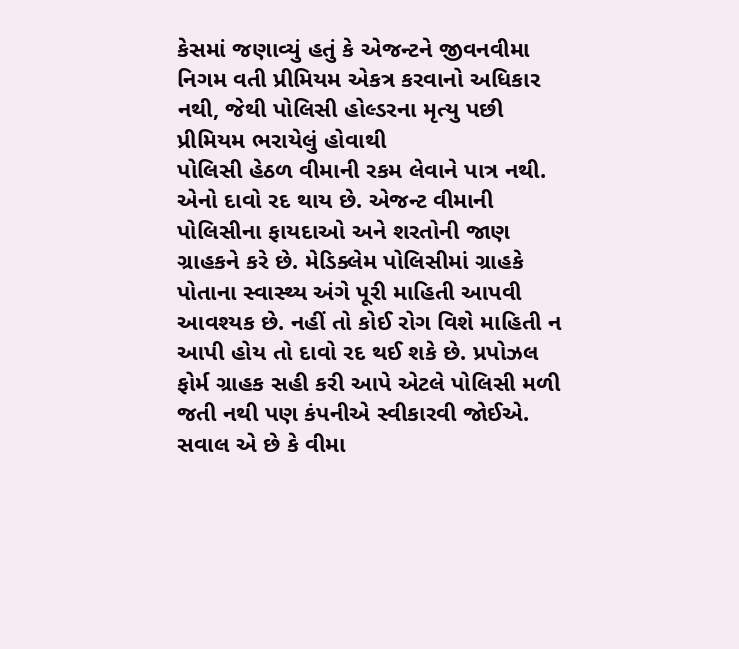કેસમાં જણાવ્યું હતું કે એજન્ટને જીવનવીમા નિગમ વતી પ્રીમિયમ એકત્ર કરવાનો અધિકાર નથી, જેથી પોલિસી હોલ્ડરના મૃત્યુ પછી પ્રીમિયમ ભરાયેલું હોવાથી
પોલિસી હેઠળ વીમાની રકમ લેવાને પાત્ર નથી. એનો દાવો રદ થાય છે. એજન્ટ વીમાની પોલિસીના ફાયદાઓ અને શરતોની જાણ ગ્રાહકને કરે છે. મેડિક્લેમ પોલિસીમાં ગ્રાહકે પોતાના સ્વાસ્થ્ય અંગે પૂરી માહિતી આપવી આવશ્યક છે. નહીં તો કોઈ રોગ વિશે માહિતી ન આપી હોય તો દાવો રદ થઈ શકે છે. પ્રપોઝલ ફોર્મ ગ્રાહક સહી કરી આપે એટલે પોલિસી મળી જતી નથી પણ કંપનીએ સ્વીકારવી જોઈએ. સવાલ એ છે કે વીમા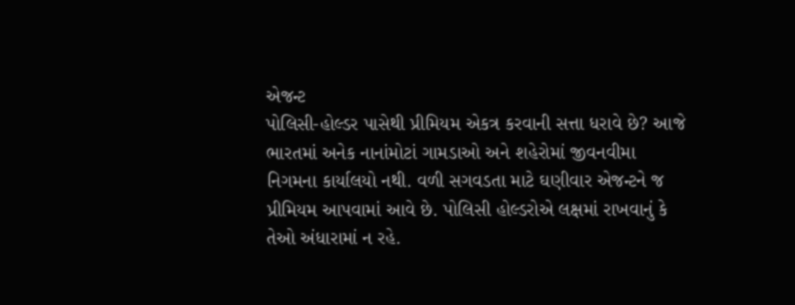એજન્ટ
પોલિસી-હોલ્ડર પાસેથી પ્રીમિયમ એકત્ર કરવાની સત્તા ધરાવે છે? આજે ભારતમાં અનેક નાનાંમોટાં ગામડાઓ અને શહેરોમાં જીવનવીમા નિગમના કાર્યાલયો નથી. વળી સગવડતા માટે ઘણીવાર એજન્ટને જ પ્રીમિયમ આપવામાં આવે છે. પોલિસી હોલ્ડરોએ લક્ષમાં રાખવાનું કે તેઓ અંધારામાં ન રહે.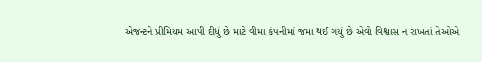એજન્ટને પ્રીમિયમ આપી દીધું છે માટે વીમા કંપનીમાં જમા થઈ ગયું છે એવો વિશ્વાસ ન રાખતાં તેઓએ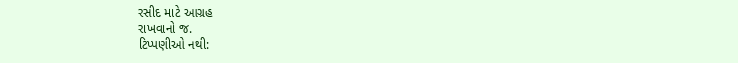રસીદ માટે આગ્રહ
રાખવાનો જ.
ટિપ્પણીઓ નથી: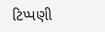ટિપ્પણી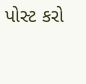પોસ્ટ કરો